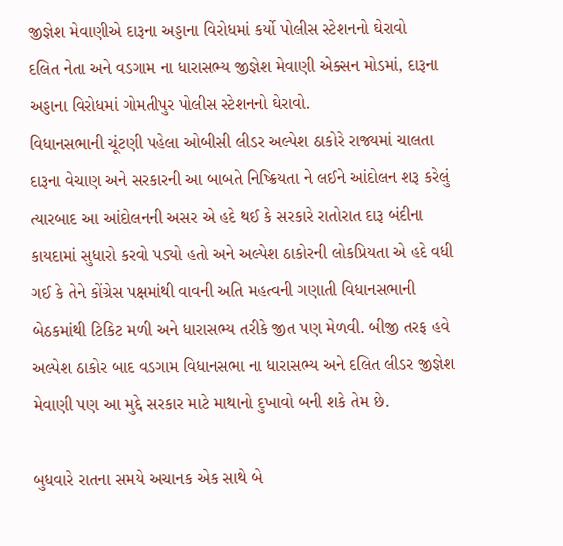જીજ્ઞેશ મેવાણીએ દારૂના અડ્ડાના વિરોધમાં કર્યો પોલીસ સ્ટેશનનો ઘેરાવો
દલિત નેતા અને વડગામ ના ધારાસભ્ય જીજ્ઞેશ મેવાણી એક્સન મોડમાં, દારૂના અડ્ડાના વિરોધમાં ગોમતીપુર પોલીસ સ્ટેશનનો ઘેરાવો.
વિધાનસભાની ચૂંટણી પહેલા ઓબીસી લીડર અલ્પેશ ઠાકોરે રાજ્યમાં ચાલતા દારૂના વેચાણ અને સરકારની આ બાબતે નિષ્ક્રિયતા ને લઈને આંદોલન શરૂ કરેલું ત્યારબાદ આ આંદોલનની અસર એ હદે થઈ કે સરકારે રાતોરાત દારૂ બંદીના કાયદામાં સુધારો કરવો પડ્યો હતો અને અલ્પેશ ઠાકોરની લોકપ્રિયતા એ હદે વધી ગઈ કે તેને કોંગ્રેસ પક્ષમાંથી વાવની અતિ મહત્વની ગણાતી વિધાનસભાની બેઠકમાંથી ટિકિટ મળી અને ધારાસભ્ય તરીકે જીત પણ મેળવી. બીજી તરફ હવે અલ્પેશ ઠાકોર બાદ વડગામ વિધાનસભા ના ધારાસભ્ય અને દલિત લીડર જીજ્ઞેશ મેવાણી પણ આ મુદ્દે સરકાર માટે માથાનો દુખાવો બની શકે તેમ છે.

બુધવારે રાતના સમયે અચાનક એક સાથે બે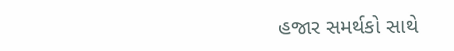હજાર સમર્થકો સાથે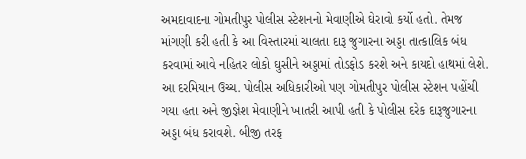અમદાવાદના ગોમતીપુર પોલીસ સ્ટેશનનો મેવાણીએ ઘેરાવો કર્યો હતો. તેમજ માંગણી કરી હતી કે આ વિસ્તારમાં ચાલતા દારૂ જુગારના અડ્ડા તાત્કાલિક બંધ કરવામાં આવે નહિતર લોકો ઘુસીને અડ્ડામાં તોડફોડ કરશે અને કાયદો હાથમાં લેશે. આ દરમિયાન ઉચ્ચ. પોલીસ અધિકારીઓ પણ ગોમતીપુર પોલીસ સ્ટેશન પહોંચી ગયા હતા અને જીજ્ઞેશ મેવાણીને ખાતરી આપી હતી કે પોલીસ દરેક દારૂજુગારના અડ્ડા બંધ કરાવશે. બીજી તરફ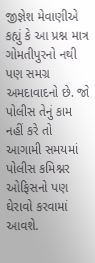જીજ્ઞેશ મેવાણીએ કહ્યું કે આ પ્રશ્ન માત્ર ગોમતીપુરનો નથી પણ સમગ્ર અમદાવાદનો છે. જો પોલીસ તેનું કામ નહીં કરે તો આગામી સમયમાં પોલીસ કમિશ્નર ઓફિસનો પણ ઘેરાવો કરવામાં આવશે.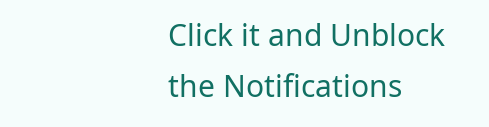Click it and Unblock the Notifications